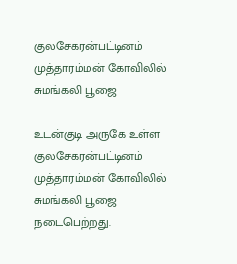குலசேகரன்பட்டினம் முத்தாரம்மன் கோவிலில் சுமங்கலி பூஜை

உடன்குடி அருகே உள்ள குலசேகரன்பட்டினம் முத்தாரம்மன் கோவிலில் சுமங்கலி பூஜை நடைபெற்றது.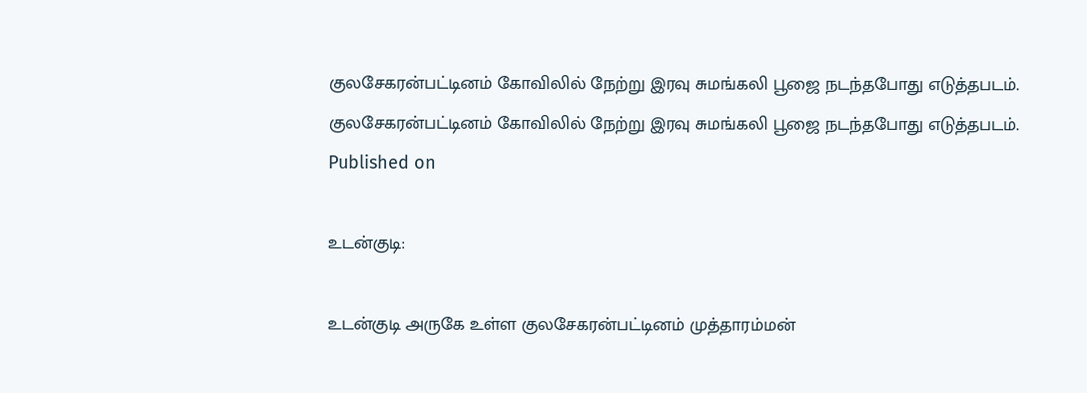குலசேகரன்பட்டினம் கோவிலில் நேற்று இரவு சுமங்கலி பூஜை நடந்தபோது எடுத்தபடம்.
குலசேகரன்பட்டினம் கோவிலில் நேற்று இரவு சுமங்கலி பூஜை நடந்தபோது எடுத்தபடம்.
Published on

உடன்குடி:

உடன்குடி அருகே உள்ள குலசேகரன்பட்டினம் முத்தாரம்மன்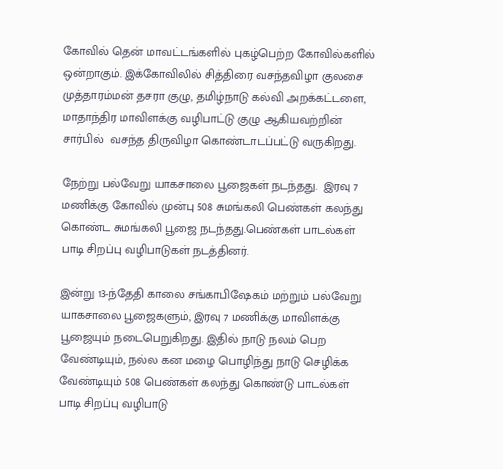கோவில் தென் மாவட்டங்களில் புகழ்பெற்ற கோவில்களில் ஒன்றாகும். இக்கோவிலில் சித்திரை வசந்தவிழா குலசை முத்தாரம்மன் தசரா குழு, தமிழ்நாடு கல்வி அறக்கட்டளை, மாதாந்திர மாவிளக்கு வழிபாட்டு குழு ஆகியவற்றின் சார்பில்  வசந்த திருவிழா கொண்டாடப்பட்டு வருகிறது.

நேற்று பல்வேறு யாகசாலை பூஜைகள் நடந்தது.  இரவு 7 மணிக்கு கோவில் முன்பு 508 சுமங்கலி பெண்கள் கலந்து கொண்ட சுமங்கலி பூஜை நடந்தது.பெண்கள் பாடல்கள் பாடி சிறப்பு வழிபாடுகள் நடத்தினர்.

இன்று 13-ந்தேதி காலை சங்காபிஷேகம் மற்றும் பல்வேறு யாகசாலை பூஜைகளும், இரவு 7 மணிக்கு மாவிளக்கு பூஜையும் நடைபெறுகிறது. இதில் நாடு நலம் பெற வேண்டியும், நல்ல கன மழை பொழிந்து நாடு செழிக்க வேண்டியும் 508 பெண்கள் கலந்து கொண்டு பாடல்கள் பாடி சிறப்பு வழிபாடு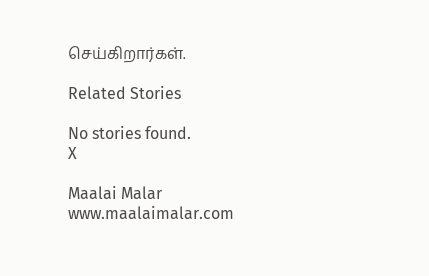செய்கிறார்கள்.

Related Stories

No stories found.
X

Maalai Malar
www.maalaimalar.com